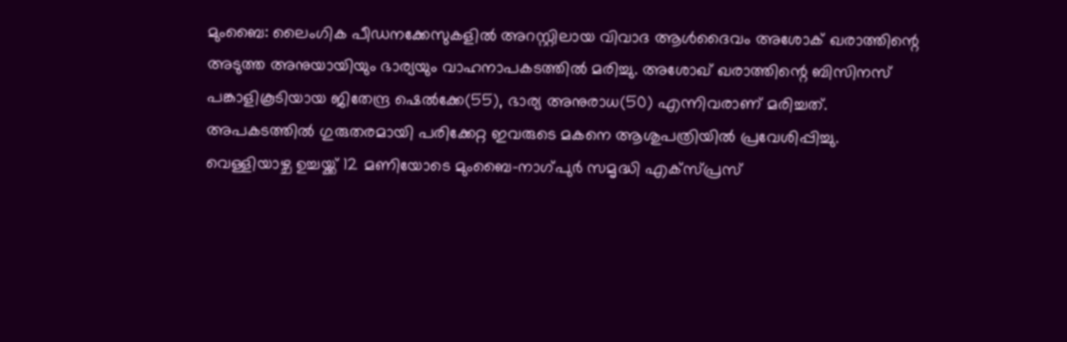മുംബൈ: ലൈംഗിക പീഡനക്കേസുകളിൽ അറസ്റ്റിലായ വിവാദ ആൾദൈവം അശോക് ഖരാത്തിന്റെ അടുത്ത അനുയായിയും ഭാര്യയും വാഹനാപകടത്തിൽ മരിച്ചു. അശോഖ് ഖരാത്തിന്റെ ബിസിനസ് പങ്കാളികൂടിയായ ജിതേന്ദ്ര ഷെൽക്കേ(55), ഭാര്യ അനുരാധ(50) എന്നിവരാണ് മരിച്ചത്. അപകടത്തിൽ ഗുരുതരമായി പരിക്കേറ്റ ഇവരുടെ മകനെ ആശുപത്രിയിൽ പ്രവേശിപ്പിച്ചു.
വെള്ളിയാഴ്ച ഉച്ചയ്ക്ക് 12 മണിയോടെ മുംബൈ-നാഗ്പുർ സമൃദ്ധി എക്സ്പ്രസ്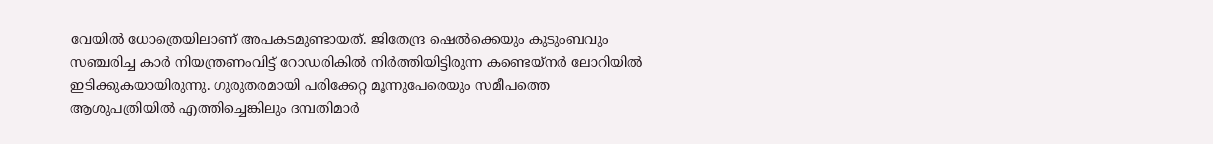വേയിൽ ധോത്രെയിലാണ് അപകടമുണ്ടായത്. ജിതേന്ദ്ര ഷെൽക്കെയും കുടുംബവും സഞ്ചരിച്ച കാർ നിയന്ത്രണംവിട്ട് റോഡരികിൽ നിർത്തിയിട്ടിരുന്ന കണ്ടെയ്നർ ലോറിയിൽ ഇടിക്കുകയായിരുന്നു. ഗുരുതരമായി പരിക്കേറ്റ മൂന്നുപേരെയും സമീപത്തെ ആശുപത്രിയിൽ എത്തിച്ചെങ്കിലും ദമ്പതിമാർ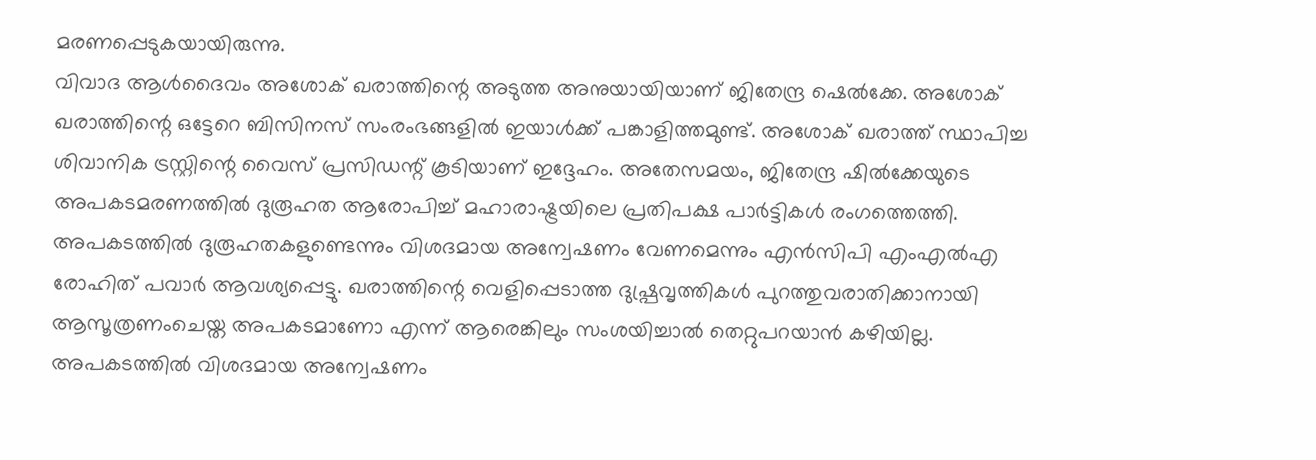മരണപ്പെടുകയായിരുന്നു.
വിവാദ ആൾദൈവം അശോക് ഖരാത്തിന്റെ അടുത്ത അനുയായിയാണ് ജിതേന്ദ്ര ഷെൽക്കേ. അശോക് ഖരാത്തിന്റെ ഒട്ടേറെ ബിസിനസ് സംരംഭങ്ങളിൽ ഇയാൾക്ക് പങ്കാളിത്തമുണ്ട്. അശോക് ഖരാത്ത് സ്ഥാപിച്ച ശിവാനിക ട്രസ്റ്റിന്റെ വൈസ് പ്രസിഡന്റ് കൂടിയാണ് ഇദ്ദേഹം. അതേസമയം, ജിതേന്ദ്ര ഷിൽക്കേയുടെ അപകടമരണത്തിൽ ദുരൂഹത ആരോപിച്ച് മഹാരാഷ്ട്രയിലെ പ്രതിപക്ഷ പാർട്ടികൾ രംഗത്തെത്തി.
അപകടത്തിൽ ദുരൂഹതകളുണ്ടെന്നും വിശദമായ അന്വേഷണം വേണമെന്നും എൻസിപി എംഎൽഎ രോഹിത് പവാർ ആവശ്യപ്പെട്ടു. ഖരാത്തിന്റെ വെളിപ്പെടാത്ത ദുഷ്പ്രവൃത്തികൾ പുറത്തുവരാതിക്കാനായി ആസൂത്രണംചെയ്ത അപകടമാണോ എന്ന് ആരെങ്കിലും സംശയിച്ചാൽ തെറ്റുപറയാൻ കഴിയില്ല. അപകടത്തിൽ വിശദമായ അന്വേഷണം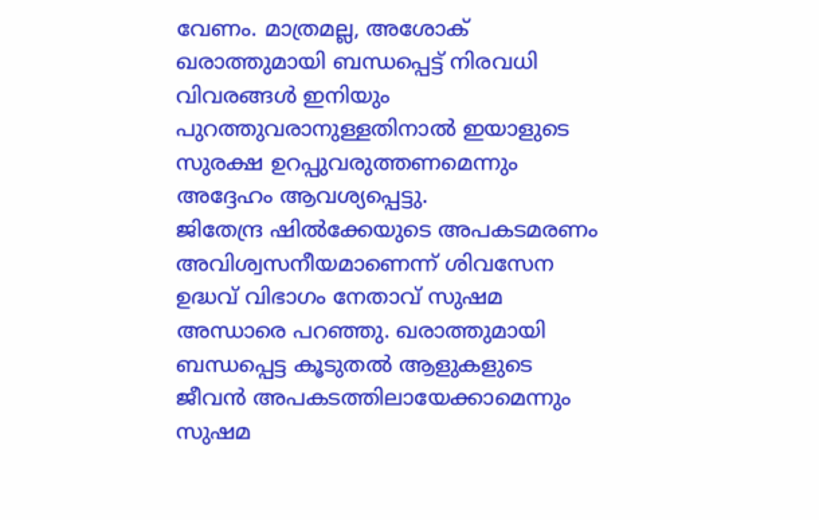വേണം. മാത്രമല്ല, അശോക് ഖരാത്തുമായി ബന്ധപ്പെട്ട് നിരവധി വിവരങ്ങൾ ഇനിയും പുറത്തുവരാനുള്ളതിനാൽ ഇയാളുടെ സുരക്ഷ ഉറപ്പുവരുത്തണമെന്നും അദ്ദേഹം ആവശ്യപ്പെട്ടു.
ജിതേന്ദ്ര ഷിൽക്കേയുടെ അപകടമരണം അവിശ്വസനീയമാണെന്ന് ശിവസേന ഉദ്ധവ് വിഭാഗം നേതാവ് സുഷമ അന്ധാരെ പറഞ്ഞു. ഖരാത്തുമായി ബന്ധപ്പെട്ട കൂടുതൽ ആളുകളുടെ ജീവൻ അപകടത്തിലായേക്കാമെന്നും സുഷമ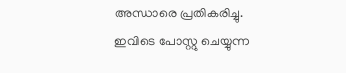അന്ധാരെ പ്രതികരിച്ചു.
ഇവിടെ പോസ്റ്റു ചെയ്യുന്ന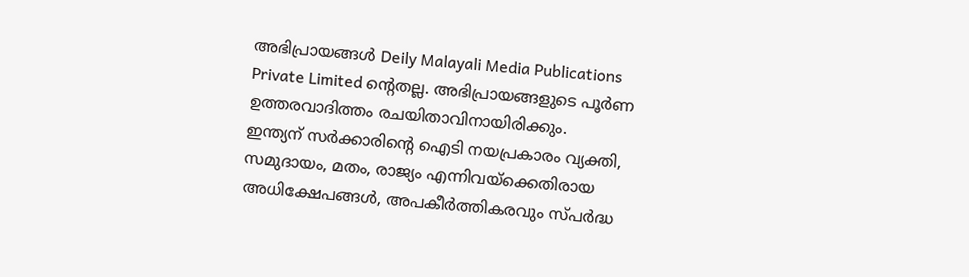അഭിപ്രായങ്ങൾ Deily Malayali Media Publications Private Limited ന്റെതല്ല. അഭിപ്രായങ്ങളുടെ പൂർണ ഉത്തരവാദിത്തം രചയിതാവിനായിരിക്കും.
ഇന്ത്യന് സർക്കാരിന്റെ ഐടി നയപ്രകാരം വ്യക്തി, സമുദായം, മതം, രാജ്യം എന്നിവയ്ക്കെതിരായ അധിക്ഷേപങ്ങൾ, അപകീർത്തികരവും സ്പർദ്ധ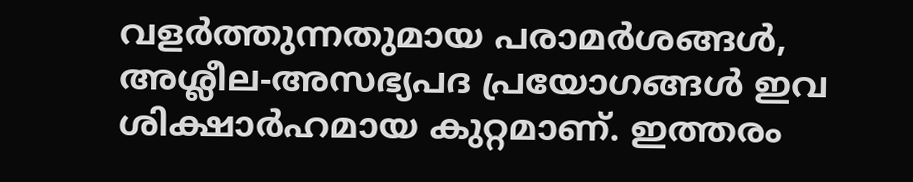വളർത്തുന്നതുമായ പരാമർശങ്ങൾ, അശ്ലീല-അസഭ്യപദ പ്രയോഗങ്ങൾ ഇവ ശിക്ഷാർഹമായ കുറ്റമാണ്. ഇത്തരം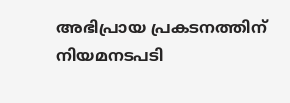അഭിപ്രായ പ്രകടനത്തിന് നിയമനടപടി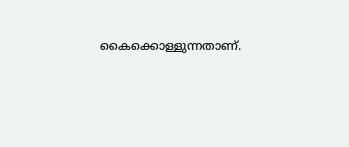കൈക്കൊള്ളുന്നതാണ്.